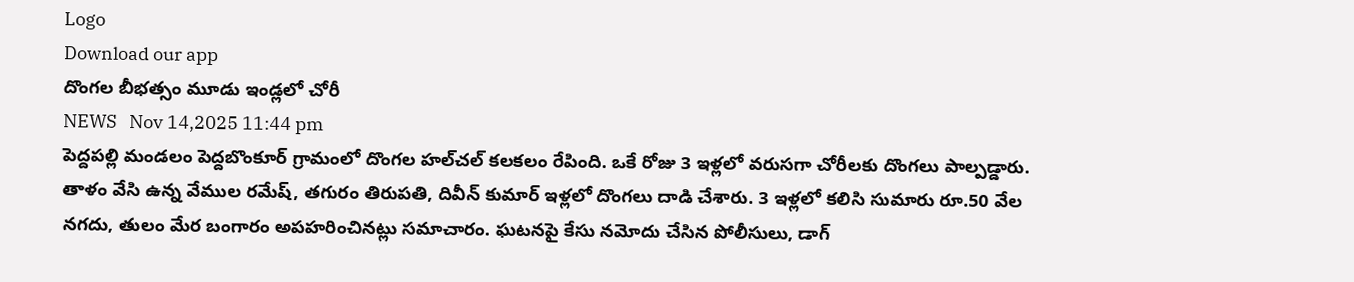Logo
Download our app
దొంగల బీభత్సం మూడు ఇండ్లలో చోరీ
NEWS   Nov 14,2025 11:44 pm
పెద్దపల్లి మండలం పెద్దబొంకూర్ గ్రామంలో దొంగల హల్‌చల్ కలకలం రేపింది. ఒకే రోజు 3 ఇళ్లలో వరుసగా చోరీలకు దొంగలు పాల్పడ్డారు. తాళం వేసి ఉన్న వేముల రమేష్, తగురం తిరుపతి, దివీన్ కుమార్ ఇళ్లలో దొంగలు దాడి చేశారు. 3 ఇళ్లలో కలిసి సుమారు రూ.50 వేల నగదు, తులం మేర బంగారం అపహరించినట్లు సమాచారం. ఘటనపై కేసు నమోదు చేసిన పోలీసులు, డాగ్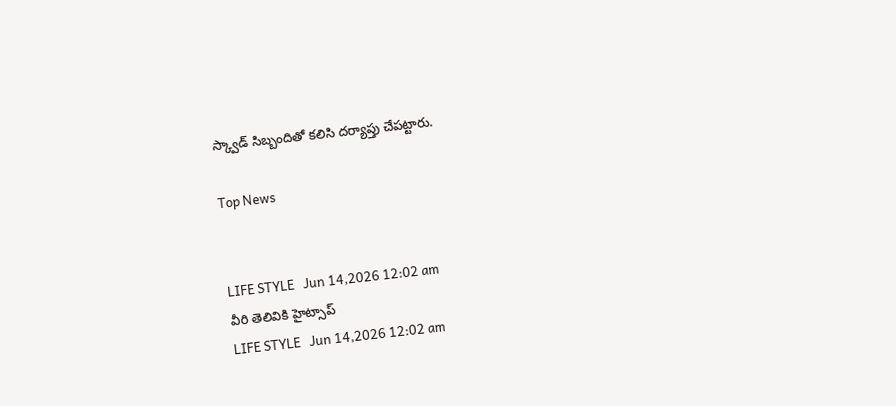స్క్వాడ్ సిబ్బందితో కలిసి దర్యాప్తు చేపట్టారు.

Top News


LIFE STYLE   Jun 14,2026 12:02 am
వీరి తెలివికి హైట్సాప్
LIFE STYLE   Jun 14,2026 12:02 am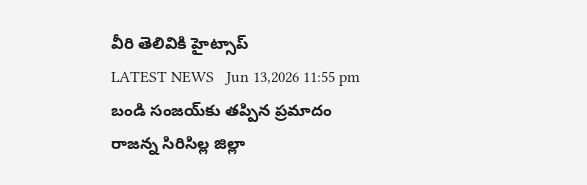వీరి తెలివికి హైట్సాప్
LATEST NEWS   Jun 13,2026 11:55 pm
బండి సంజయ్‌కు తప్పిన ప్రమాదం
రాజన్న సిరిసిల్ల జిల్లా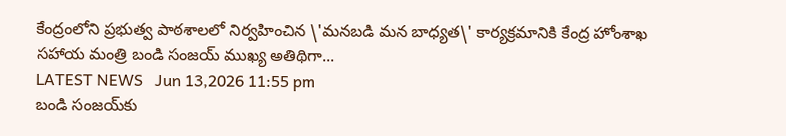కేంద్రంలోని ప్రభుత్వ పాఠశాలలో నిర్వహించిన \'మనబడి మన బాధ్యత\' కార్యక్రమానికి కేంద్ర హోంశాఖ సహాయ మంత్రి బండి సంజయ్ ముఖ్య అతిథిగా...
LATEST NEWS   Jun 13,2026 11:55 pm
బండి సంజయ్‌కు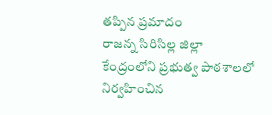తప్పిన ప్రమాదం
రాజన్న సిరిసిల్ల జిల్లా కేంద్రంలోని ప్రభుత్వ పాఠశాలలో నిర్వహించిన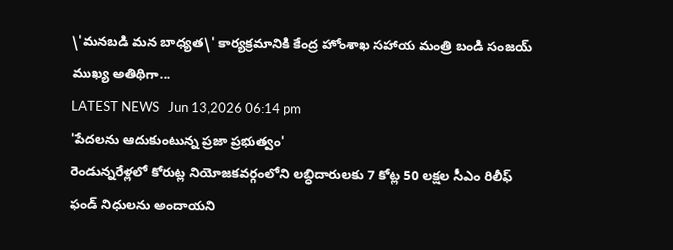\'మనబడి మన బాధ్యత\' కార్యక్రమానికి కేంద్ర హోంశాఖ సహాయ మంత్రి బండి సంజయ్ ముఖ్య అతిథిగా...
LATEST NEWS   Jun 13,2026 06:14 pm
'పేద‌ల‌ను ఆదుకుంటున్న ప్రజా ప్రభుత్వం'
రెండున్నరేళ్ల‌లో కోరుట్ల నియోజకవర్గంలోని లబ్ధిదారులకు 7 కోట్ల 50 లక్షల సీఎం రిలీఫ్ ఫండ్ నిధులను అందాయ‌ని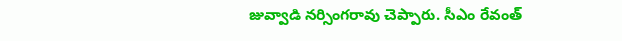జువ్వాడి నర్సింగరావు చెప్పారు. సీఎం రేవంత్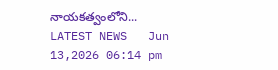నాయకత్వంలోని...
LATEST NEWS   Jun 13,2026 06:14 pm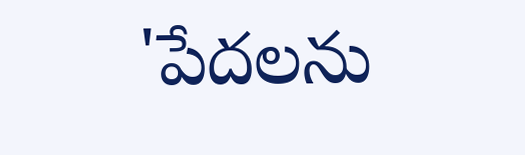'పేద‌ల‌ను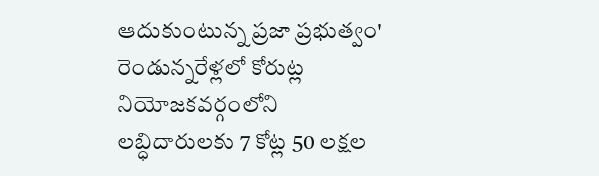ఆదుకుంటున్న ప్రజా ప్రభుత్వం'
రెండున్నరేళ్ల‌లో కోరుట్ల నియోజకవర్గంలోని లబ్ధిదారులకు 7 కోట్ల 50 లక్షల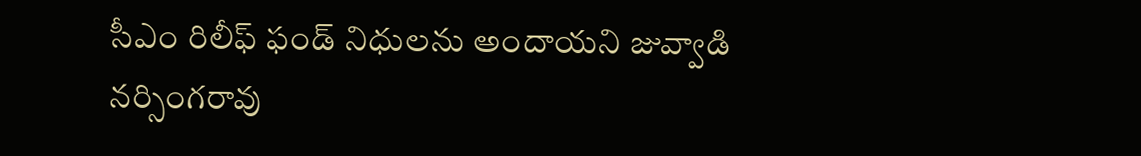సీఎం రిలీఫ్ ఫండ్ నిధులను అందాయ‌ని జువ్వాడి నర్సింగరావు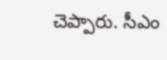చెప్పారు. సీఎం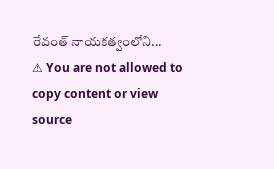రేవంత్ నాయకత్వంలోని...
⚠ You are not allowed to copy content or view source